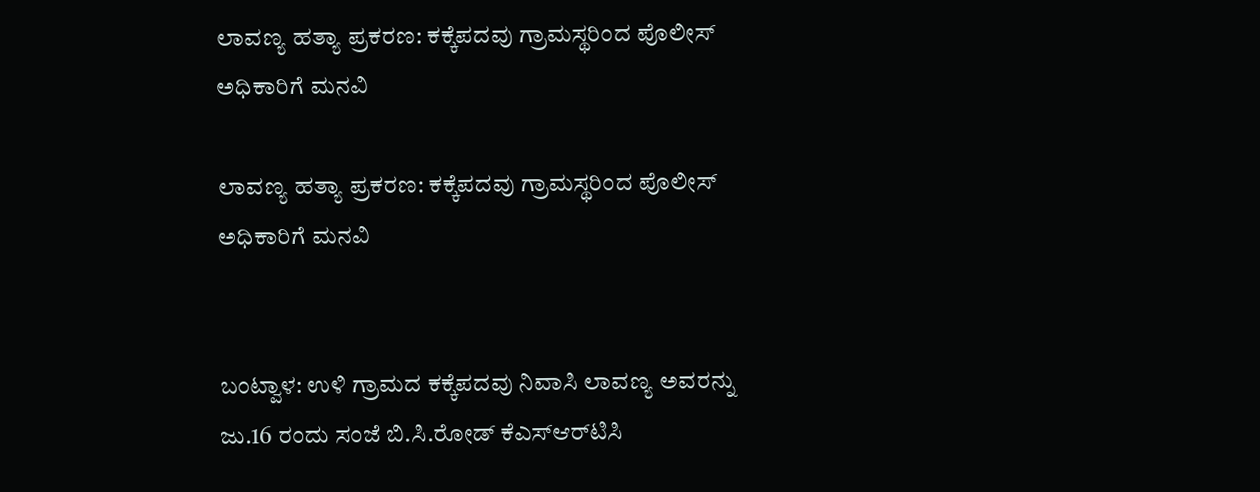ಲಾವಣ್ಯ ಹತ್ಯಾ ಪ್ರಕರಣ: ಕಕ್ಕೆಪದವು ಗ್ರಾಮಸ್ಥರಿಂದ ಪೊಲೀಸ್ ಅಧಿಕಾರಿಗೆ ಮನವಿ

ಲಾವಣ್ಯ ಹತ್ಯಾ ಪ್ರಕರಣ: ಕಕ್ಕೆಪದವು ಗ್ರಾಮಸ್ಥರಿಂದ ಪೊಲೀಸ್ ಅಧಿಕಾರಿಗೆ ಮನವಿ


ಬಂಟ್ವಾಳ: ಉಳಿ ಗ್ರಾಮದ ಕಕ್ಕೆಪದವು ನಿವಾಸಿ ಲಾವಣ್ಯ ಅವರನ್ನು ಜು.16 ರಂದು ಸಂಜೆ ಬಿ.ಸಿ.ರೋಡ್ ಕೆಎಸ್‌ಆರ್‌ಟಿಸಿ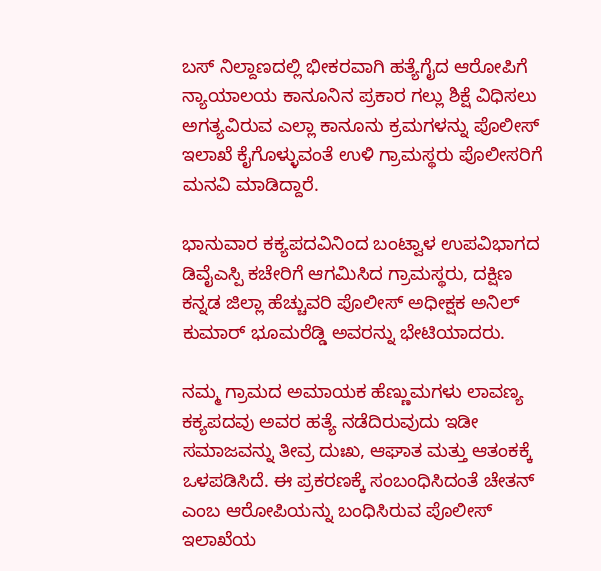ಬಸ್ ನಿಲ್ದಾಣದಲ್ಲಿ ಭೀಕರವಾಗಿ ಹತ್ಯೆಗೈದ ಆರೋಪಿಗೆ ನ್ಯಾಯಾಲಯ ಕಾನೂನಿನ ಪ್ರಕಾರ ಗಲ್ಲು ಶಿಕ್ಷೆ ವಿಧಿಸಲು ಅಗತ್ಯವಿರುವ ಎಲ್ಲಾ ಕಾನೂನು ಕ್ರಮಗಳನ್ನು ಪೊಲೀಸ್ ಇಲಾಖೆ ಕೈಗೊಳ್ಳುವಂತೆ ಉಳಿ ಗ್ರಾಮಸ್ಥರು ಪೊಲೀಸರಿಗೆ ಮನವಿ ಮಾಡಿದ್ದಾರೆ.

ಭಾನುವಾರ ಕಕ್ಯಪದವಿನಿಂದ ಬಂಟ್ವಾಳ ಉಪವಿಭಾಗದ ಡಿವೈಎಸ್ಪಿ ಕಚೇರಿಗೆ ಆಗಮಿಸಿದ ಗ್ರಾಮಸ್ಥರು, ದಕ್ಷಿಣ ಕನ್ನಡ ಜಿಲ್ಲಾ ಹೆಚ್ಚುವರಿ ಪೊಲೀಸ್ ಅಧೀಕ್ಷಕ ಅನಿಲ್ ಕುಮಾರ್ ಭೂಮರೆಡ್ಡಿ ಅವರನ್ನು ಭೇಟಿಯಾದರು.

ನಮ್ಮ ಗ್ರಾಮದ ಅಮಾಯಕ ಹೆಣ್ಣುಮಗಳು ಲಾವಣ್ಯ ಕಕ್ಯಪದವು ಅವರ ಹತ್ಯೆ ನಡೆದಿರುವುದು ಇಡೀ ಸಮಾಜವನ್ನು ತೀವ್ರ ದುಃಖ, ಆಘಾತ ಮತ್ತು ಆತಂಕಕ್ಕೆ ಒಳಪಡಿಸಿದೆ. ಈ ಪ್ರಕರಣಕ್ಕೆ ಸಂಬಂಧಿಸಿದಂತೆ ಚೇತನ್ ಎಂಬ ಆರೋಪಿಯನ್ನು ಬಂಧಿಸಿರುವ ಪೊಲೀಸ್ ಇಲಾಖೆಯ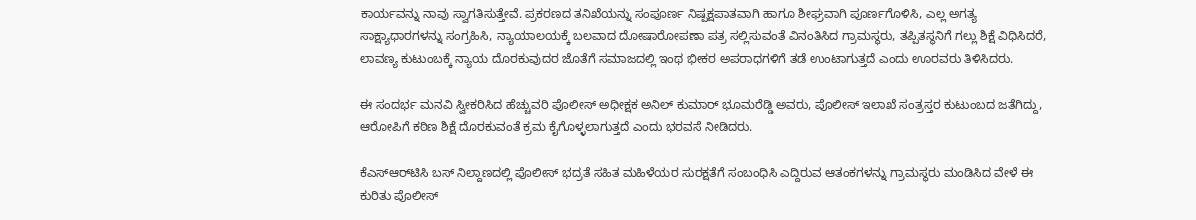ಕಾರ್ಯವನ್ನು ನಾವು ಸ್ವಾಗತಿಸುತ್ತೇವೆ. ಪ್ರಕರಣದ ತನಿಖೆಯನ್ನು ಸಂಪೂರ್ಣ ನಿಷ್ಪಕ್ಷಪಾತವಾಗಿ ಹಾಗೂ ಶೀಘ್ರವಾಗಿ ಪೂರ್ಣಗೊಳಿಸಿ, ಎಲ್ಲ ಅಗತ್ಯ ಸಾಕ್ಷ್ಯಾಧಾರಗಳನ್ನು ಸಂಗ್ರಹಿಸಿ, ನ್ಯಾಯಾಲಯಕ್ಕೆ ಬಲವಾದ ದೋಷಾರೋಪಣಾ ಪತ್ರ ಸಲ್ಲಿಸುವಂತೆ ವಿನಂತಿಸಿದ ಗ್ರಾಮಸ್ಥರು, ತಪ್ಪಿತಸ್ಥನಿಗೆ ಗಲ್ಲು ಶಿಕ್ಷೆ ವಿಧಿಸಿದರೆ, ಲಾವಣ್ಯ ಕುಟುಂಬಕ್ಕೆ ನ್ಯಾಯ ದೊರಕುವುದರ ಜೊತೆಗೆ ಸಮಾಜದಲ್ಲಿ ಇಂಥ ಭೀಕರ ಅಪರಾಧಗಳಿಗೆ ತಡೆ ಉಂಟಾಗುತ್ತದೆ ಎಂದು ಊರವರು ತಿಳಿಸಿದರು.

ಈ ಸಂದರ್ಭ ಮನವಿ ಸ್ವೀಕರಿಸಿದ ಹೆಚ್ಚುವರಿ ಪೊಲೀಸ್ ಅಧೀಕ್ಷಕ ಅನಿಲ್ ಕುಮಾರ್ ಭೂಮರೆಡ್ಡಿ ಅವರು, ಪೊಲೀಸ್ ಇಲಾಖೆ ಸಂತ್ರಸ್ತರ ಕುಟುಂಬದ ಜತೆಗಿದ್ದು, ಆರೋಪಿಗೆ ಕಠಿಣ ಶಿಕ್ಷೆ ದೊರಕುವಂತೆ ಕ್ರಮ ಕೈಗೊಳ್ಳಲಾಗುತ್ತದೆ ಎಂದು ಭರವಸೆ ನೀಡಿದರು.

ಕೆಎಸ್‌ಆರ್‌ಟಿಸಿ ಬಸ್ ನಿಲ್ದಾಣದಲ್ಲಿ ಪೊಲೀಸ್ ಭದ್ರತೆ ಸಹಿತ ಮಹಿಳೆಯರ ಸುರಕ್ಷತೆಗೆ ಸಂಬಂಧಿಸಿ ಎದ್ದಿರುವ ಆತಂಕಗಳನ್ನು ಗ್ರಾಮಸ್ಥರು ಮಂಡಿಸಿದ ವೇಳೆ ಈ ಕುರಿತು ಪೊಲೀಸ್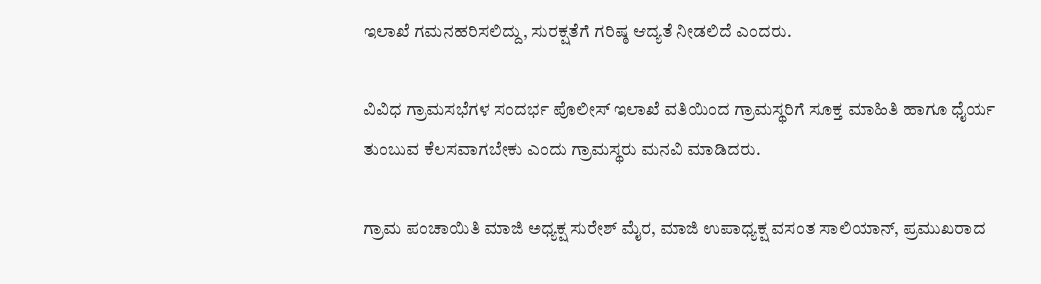ಇಲಾಖೆ ಗಮನಹರಿಸಲಿದ್ದು, ಸುರಕ್ಷತೆಗೆ ಗರಿಷ್ಠ ಆದ್ಯತೆ ನೀಡಲಿದೆ ಎಂದರು.

ವಿವಿಧ ಗ್ರಾಮಸಭೆಗಳ ಸಂದರ್ಭ ಪೊಲೀಸ್ ಇಲಾಖೆ ವತಿಯಿಂದ ಗ್ರಾಮಸ್ಥರಿಗೆ ಸೂಕ್ತ ಮಾಹಿತಿ ಹಾಗೂ ಧೈರ್ಯ ತುಂಬುವ ಕೆಲಸವಾಗಬೇಕು ಎಂದು ಗ್ರಾಮಸ್ಥರು ಮನವಿ ಮಾಡಿದರು.

ಗ್ರಾಮ ಪಂಚಾಯಿತಿ ಮಾಜಿ ಅಧ್ಯಕ್ಷ ಸುರೇಶ್ ಮೈರ, ಮಾಜಿ ಉಪಾಧ್ಯಕ್ಷ ವಸಂತ ಸಾಲಿಯಾನ್, ಪ್ರಮುಖರಾದ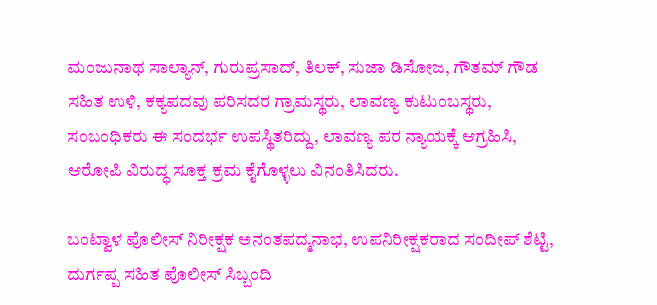ಮಂಜುನಾಥ ಸಾಲ್ಯಾನ್, ಗುರುಪ್ರಸಾದ್, ತಿಲಕ್, ಸುಜಾ ಡಿಸೋಜ, ಗೌತಮ್ ಗೌಡ ಸಹಿತ ಉಳಿ, ಕಕ್ಯಪದವು ಪರಿಸದರ ಗ್ರಾಮಸ್ಥರು, ಲಾವಣ್ಯ ಕುಟುಂಬಸ್ಥರು, ಸಂಬಂಧಿಕರು ಈ ಸಂದರ್ಭ ಉಪಸ್ಥಿತರಿದ್ದು, ಲಾವಣ್ಯ ಪರ ನ್ಯಾಯಕ್ಕೆ ಆಗ್ರಹಿಸಿ, ಆರೋಪಿ ವಿರುದ್ಧ ಸೂಕ್ತ ಕ್ರಮ ಕೈಗೊಳ್ಳಲು ವಿನಂತಿಸಿದರು.

ಬಂಟ್ವಾಳ ಪೊಲೀಸ್ ನಿರೀಕ್ಷಕ ಅನಂತಪದ್ಮನಾಭ, ಉಪನಿರೀಕ್ಷಕರಾದ ಸಂದೀಪ್ ಶೆಟ್ಟಿ, ದುರ್ಗಪ್ಪ ಸಹಿತ ಪೊಲೀಸ್ ಸಿಬ್ಬಂದಿ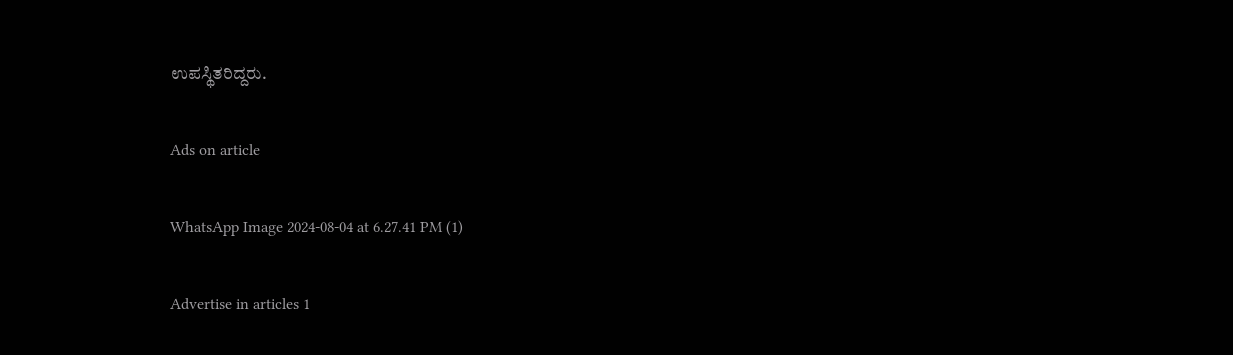ಉಪಸ್ಥಿತರಿದ್ದರು.

Ads on article

WhatsApp Image 2024-08-04 at 6.27.41 PM (1)

Advertise in articles 1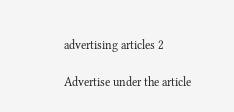advertising articles 2

Advertise under the article